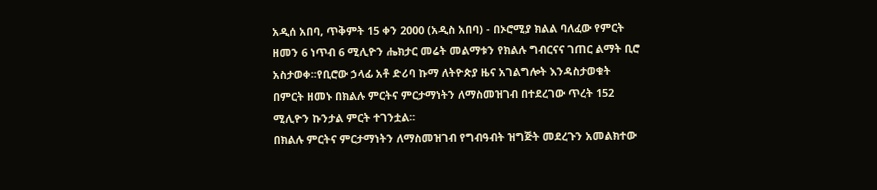አዲሰ አበባ, ጥቅምት 15 ቀን 2000 (አዲስ አበባ) - በኦሮሚያ ክልል ባለፈው የምርት ዘመን 6 ነጥብ 6 ሚሊዮን ሔክታር መሬት መልማቱን የክልሉ ግብርናና ገጠር ልማት ቢሮ አስታወቀ፡፡የቢሮው ኃላፊ አቶ ድሪባ ኩማ ለትዮጵያ ዜና አገልግሎት እንዳስታወቁት በምርት ዘመኑ በክልሉ ምርትና ምርታማነትን ለማስመዝገብ በተደረገው ጥረት 152 ሚሊዮን ኩንታል ምርት ተገንቷል፡፡
በክልሉ ምርትና ምርታማነትን ለማስመዝገብ የግብዓብት ዝግጅት መደረጉን አመልክተው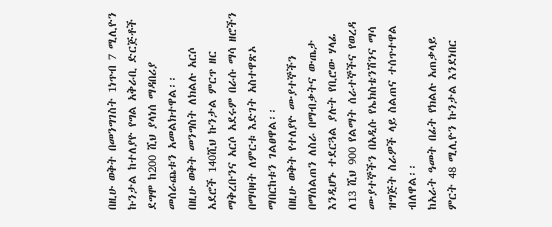በዚሁ ወቅት በመንግገስት 1ነጥብ 7 ሚሊዮን ኩንታል ከተለያዮ የግል አቅራቢ ድርጅቶች ደግሞ ከ200 ሺህ ያላነሰ ማዳበሪያ መሰራጨቱን አመልክተዋል፡፡
በዚሁ ወቅት መንግስት ለክልሉ አርሶ አደሮች 140ሺህ ኩንታል ምርጥ ዘር ማቅረቡንና አርሶ አደሩም በራሱ ማሳ ዘሮችን በማባዛት ለምርቱ እድገት አስተዋጽኦ ማበርከቱን ገልፀዋል፡፡
በዚሁ ወቅት የተለያዮ ሙያተኞችን በማሰልጠን ለስራ በማብቃትና ውጤታ እንዲሆኑ ተደርጓል ያሉት የቢሮው ሃላፊ ለ13 ሺህ 900 የልማት ሰራተኞችና የወረዳ ሙያተኞችን በአዲሱ የኤክስቴንሽንና ማሳ ዝግጅት ስራዎች ላይ ስልጠና ተሰጥተዋል ብለዋል፡፡
ከአራት ዓመት በፊት የክልሉ አጠቃላይ ምርት 48 ሚሊዮን ኩንታል እንደነበር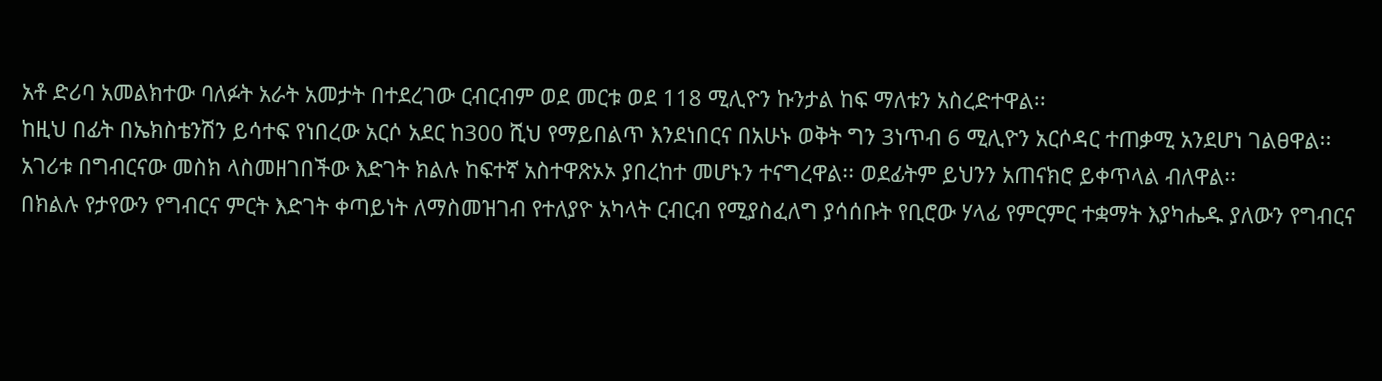አቶ ድሪባ አመልክተው ባለፉት አራት አመታት በተደረገው ርብርብም ወደ መርቱ ወደ 118 ሚሊዮን ኩንታል ከፍ ማለቱን አስረድተዋል፡፡
ከዚህ በፊት በኤክስቴንሽን ይሳተፍ የነበረው አርሶ አደር ከ300 ሺህ የማይበልጥ እንደነበርና በአሁኑ ወቅት ግን 3ነጥብ 6 ሚሊዮን አርሶዳር ተጠቃሚ አንደሆነ ገልፀዋል፡፡
አገሪቱ በግብርናው መስክ ላስመዘገበችው እድገት ክልሉ ከፍተኛ አስተዋጽኦኦ ያበረከተ መሆኑን ተናግረዋል፡፡ ወደፊትም ይህንን አጠናክሮ ይቀጥላል ብለዋል፡፡
በክልሉ የታየውን የግብርና ምርት እድገት ቀጣይነት ለማስመዝገብ የተለያዮ አካላት ርብርብ የሚያስፈለግ ያሳሰቡት የቢሮው ሃላፊ የምርምር ተቋማት እያካሔዱ ያለውን የግብርና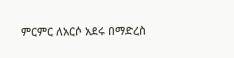ምርምር ለአርሶ አደሩ በማድረስ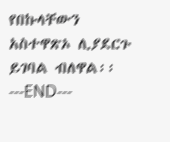የበኩላቸውን አስተዋጽኦ ሊያደርጉ ይገባል ብለዋል፡፡
---END---